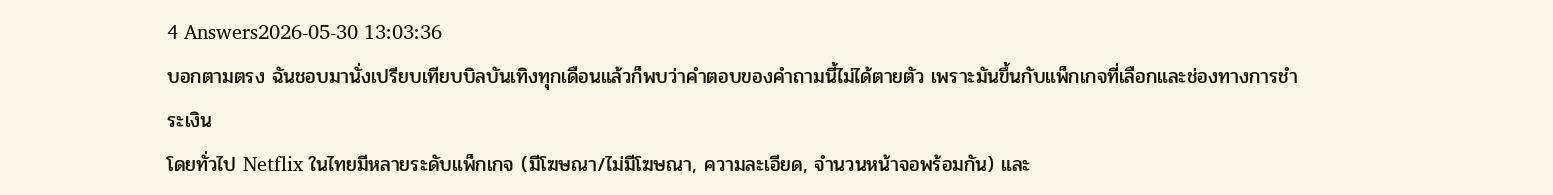4 Answers2026-05-30 13:03:36
บอกตามตรง ฉันชอบมานั่งเปรียบเทียบบิลบันเทิงทุกเดือนแล้วก็พบว่าคำตอบของคำถามนี้ไม่ได้ตายตัว เพราะมันขึ้นกับแพ็กเกจที่เลือกและช่องทางการชำระเงิน
โดยทั่วไป Netflix ในไทยมีหลายระดับแพ็กเกจ (มีโฆษณา/ไม่มีโฆษณา, ความละเอียด, จำนวนหน้าจอพร้อมกัน) และ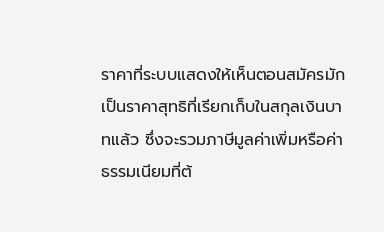ราคาที่ระบบแสดงให้เห็นตอนสมัครมักเป็นราคาสุทธิที่เรียกเก็บในสกุลเงินบาทแล้ว ซึ่งจะรวมภาษีมูลค่าเพิ่มหรือค่าธรรมเนียมที่ต้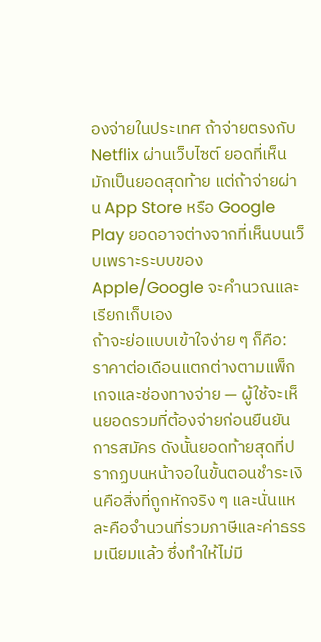องจ่ายในประเทศ ถ้าจ่ายตรงกับ Netflix ผ่านเว็บไซต์ ยอดที่เห็นมักเป็นยอดสุดท้าย แต่ถ้าจ่ายผ่าน App Store หรือ Google Play ยอดอาจต่างจากที่เห็นบนเว็บเพราะระบบของ Apple/Google จะคำนวณและเรียกเก็บเอง
ถ้าจะย่อแบบเข้าใจง่าย ๆ ก็คือ: ราคาต่อเดือนแตกต่างตามแพ็กเกจและช่องทางจ่าย — ผู้ใช้จะเห็นยอดรวมที่ต้องจ่ายก่อนยืนยันการสมัคร ดังนั้นยอดท้ายสุดที่ปรากฏบนหน้าจอในขั้นตอนชำระเงินคือสิ่งที่ถูกหักจริง ๆ และนั่นแหละคือจำนวนที่รวมภาษีและค่าธรรมเนียมแล้ว ซึ่งทำให้ไม่มี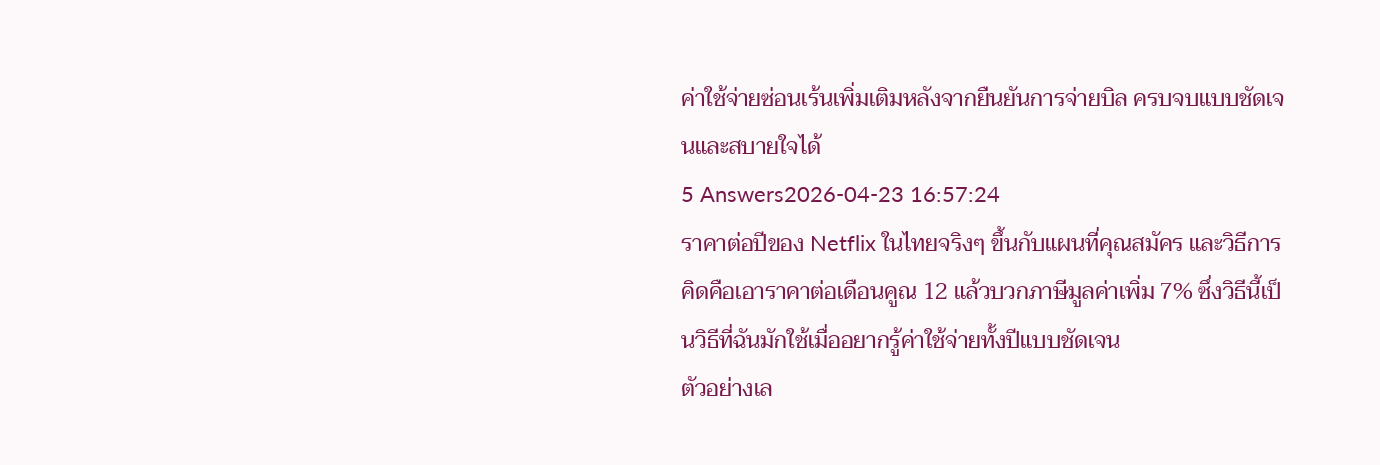ค่าใช้จ่ายซ่อนเร้นเพิ่มเติมหลังจากยืนยันการจ่ายบิล ครบจบแบบชัดเจนและสบายใจได้
5 Answers2026-04-23 16:57:24
ราคาต่อปีของ Netflix ในไทยจริงๆ ขึ้นกับแผนที่คุณสมัคร และวิธีการคิดคือเอาราคาต่อเดือนคูณ 12 แล้วบวกภาษีมูลค่าเพิ่ม 7% ซึ่งวิธีนี้เป็นวิธีที่ฉันมักใช้เมื่ออยากรู้ค่าใช้จ่ายทั้งปีแบบชัดเจน
ตัวอย่างเล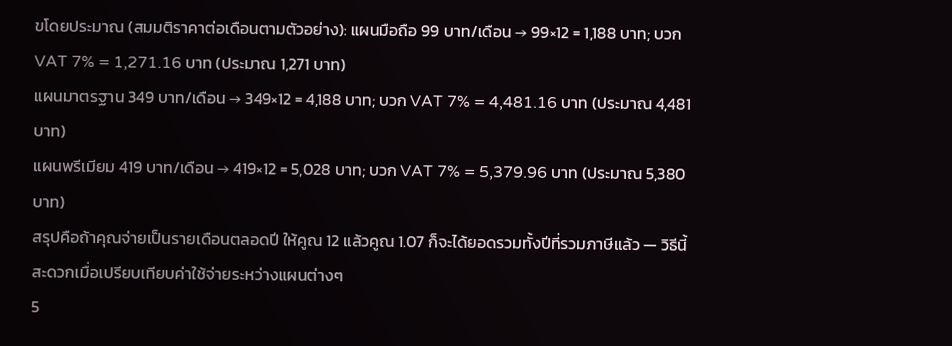ขโดยประมาณ (สมมติราคาต่อเดือนตามตัวอย่าง): แผนมือถือ 99 บาท/เดือน → 99×12 = 1,188 บาท; บวก VAT 7% = 1,271.16 บาท (ประมาณ 1,271 บาท)
แผนมาตรฐาน 349 บาท/เดือน → 349×12 = 4,188 บาท; บวก VAT 7% = 4,481.16 บาท (ประมาณ 4,481 บาท)
แผนพรีเมียม 419 บาท/เดือน → 419×12 = 5,028 บาท; บวก VAT 7% = 5,379.96 บาท (ประมาณ 5,380 บาท)
สรุปคือถ้าคุณจ่ายเป็นรายเดือนตลอดปี ให้คูณ 12 แล้วคูณ 1.07 ก็จะได้ยอดรวมทั้งปีที่รวมภาษีแล้ว — วิธีนี้สะดวกเมื่อเปรียบเทียบค่าใช้จ่ายระหว่างแผนต่างๆ
5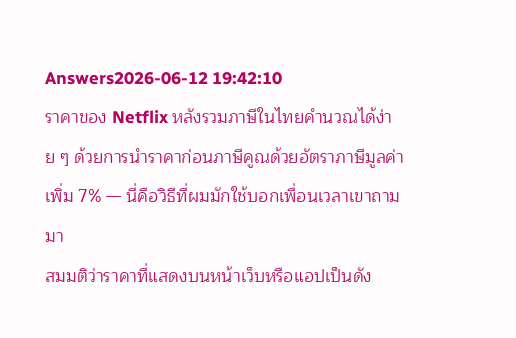Answers2026-06-12 19:42:10
ราคาของ Netflix หลังรวมภาษีในไทยคำนวณได้ง่าย ๆ ด้วยการนำราคาก่อนภาษีคูณด้วยอัตราภาษีมูลค่าเพิ่ม 7% — นี่คือวิธีที่ผมมักใช้บอกเพื่อนเวลาเขาถามมา
สมมติว่าราคาที่แสดงบนหน้าเว็บหรือแอปเป็นดัง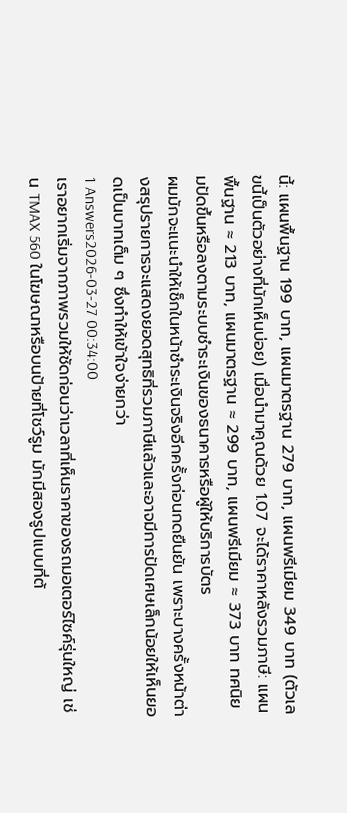นี้: แผนพื้นฐาน 199 บาท, แผนมาตรฐาน 279 บาท, แผนพรีเมียม 349 บาท (ตัวเลขนี้เป็นตัวอย่างที่มักเห็นบ่อย) เมื่อนำมาคูณด้วย 1.07 จะได้ราคาหลังรวมภาษี: แผนพื้นฐาน ≈ 213 บาท, แผนมาตรฐาน ≈ 299 บาท, แผนพรีเมียม ≈ 373 บาท ทศนิยมปัดขึ้นหรือลงตามระบบชำระเงินของธนาคารหรือผู้ให้บริการบัตร
ผมมักจะแนะนำให้เช็กในหน้าชำระเงินจริงอีกครั้งก่อนกดยืนยัน เพราะบางครั้งหน้าต่างสรุปรายการจะแสดงยอดสุทธิที่รวมภาษีแล้วและอาจมีการปัดเศษเล็กน้อยให้เห็นยอดเป็นบาทเต็ม ๆ ซึ่งทำให้เข้าใจง่ายกว่า
1 Answers2026-03-27 00:34:00
เราอยากเริ่มจากภาพรวมให้ชัดก่อนว่าเวลาที่เห็นราคาของรถมอเตอร์ไซค์รุ่นใหญ่ เช่น TMAX 560 ในโฆษณาหรือบนป้ายที่โชว์รูม มักมีสองรูปแบบที่ต้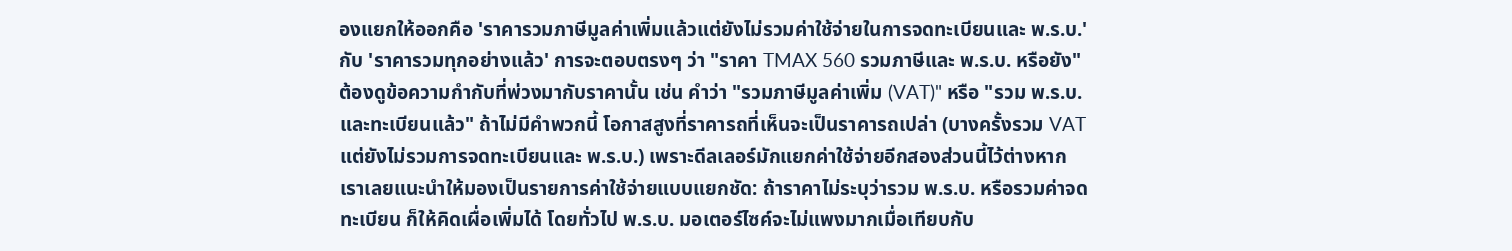องแยกให้ออกคือ 'ราคารวมภาษีมูลค่าเพิ่มแล้วแต่ยังไม่รวมค่าใช้จ่ายในการจดทะเบียนและ พ.ร.บ.' กับ 'ราคารวมทุกอย่างแล้ว' การจะตอบตรงๆ ว่า "ราคา TMAX 560 รวมภาษีและ พ.ร.บ. หรือยัง" ต้องดูข้อความกำกับที่พ่วงมากับราคานั้น เช่น คำว่า "รวมภาษีมูลค่าเพิ่ม (VAT)" หรือ "รวม พ.ร.บ. และทะเบียนแล้ว" ถ้าไม่มีคำพวกนี้ โอกาสสูงที่ราคารถที่เห็นจะเป็นราคารถเปล่า (บางครั้งรวม VAT แต่ยังไม่รวมการจดทะเบียนและ พ.ร.บ.) เพราะดีลเลอร์มักแยกค่าใช้จ่ายอีกสองส่วนนี้ไว้ต่างหาก
เราเลยแนะนำให้มองเป็นรายการค่าใช้จ่ายแบบแยกชัด: ถ้าราคาไม่ระบุว่ารวม พ.ร.บ. หรือรวมค่าจดทะเบียน ก็ให้คิดเผื่อเพิ่มได้ โดยทั่วไป พ.ร.บ. มอเตอร์ไซค์จะไม่แพงมากเมื่อเทียบกับ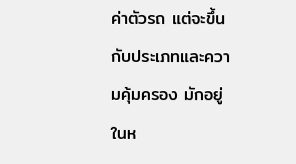ค่าตัวรถ แต่จะขึ้นกับประเภทและความคุ้มครอง มักอยู่ในห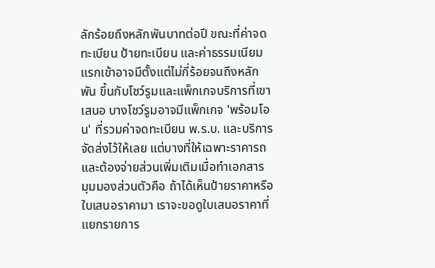ลักร้อยถึงหลักพันบาทต่อปี ขณะที่ค่าจดทะเบียน ป้ายทะเบียน และค่าธรรมเนียมแรกเข้าอาจมีตั้งแต่ไม่กี่ร้อยจนถึงหลักพัน ขึ้นกับโชว์รูมและแพ็กเกจบริการที่เขาเสนอ บางโชว์รูมอาจมีแพ็กเกจ 'พร้อมโอน' ที่รวมค่าจดทะเบียน พ.ร.บ. และบริการจัดส่งไว้ให้เลย แต่บางที่ให้เฉพาะราคารถและต้องจ่ายส่วนเพิ่มเติมเมื่อทำเอกสาร
มุมมองส่วนตัวคือ ถ้าได้เห็นป้ายราคาหรือใบเสนอราคามา เราจะขอดูใบเสนอราคาที่แยกรายการ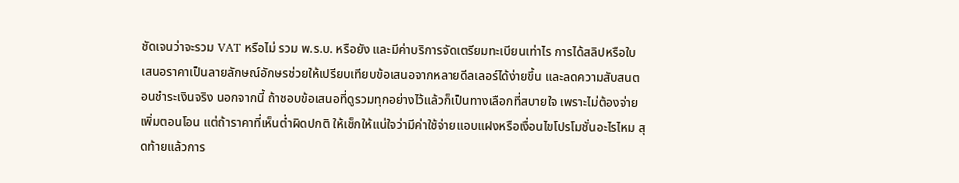ชัดเจนว่าจะรวม VAT หรือไม่ รวม พ.ร.บ. หรือยัง และมีค่าบริการจัดเตรียมทะเบียนเท่าไร การได้สลิปหรือใบเสนอราคาเป็นลายลักษณ์อักษรช่วยให้เปรียบเทียบข้อเสนอจากหลายดีลเลอร์ได้ง่ายขึ้น และลดความสับสนตอนชำระเงินจริง นอกจากนี้ ถ้าชอบข้อเสนอที่ดูรวมทุกอย่างไว้แล้วก็เป็นทางเลือกที่สบายใจ เพราะไม่ต้องจ่ายเพิ่มตอนโอน แต่ถ้าราคาที่เห็นต่ำผิดปกติ ให้เช็กให้แน่ใจว่ามีค่าใช้จ่ายแอบแฝงหรือเงื่อนไขโปรโมชั่นอะไรไหม สุดท้ายแล้วการ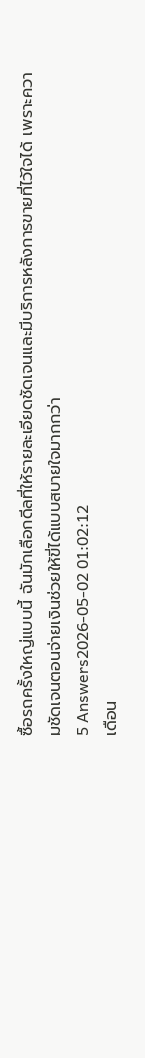ซื้อรถครั้งใหญ่แบบนี้ ฉันมักเลือกดีลที่ให้รายละเอียดชัดเจนและมีบริการหลังการขายที่ไว้ใจได้ เพราะความชัดเจนตอนจ่ายเงินช่วยให้ขี่ได้แบบสบายใจมากกว่า
5 Answers2026-05-02 01:02:12
เดือน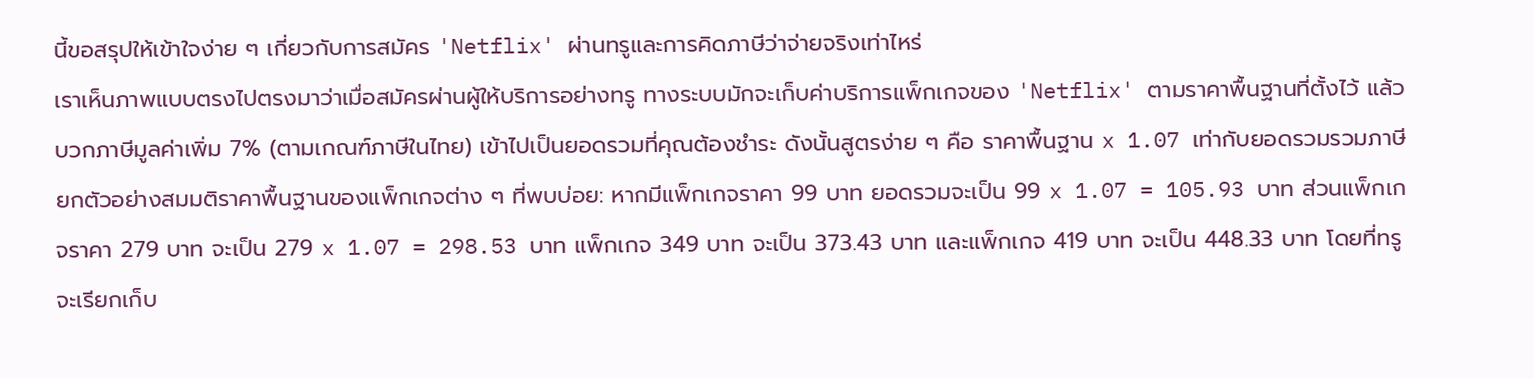นี้ขอสรุปให้เข้าใจง่าย ๆ เกี่ยวกับการสมัคร 'Netflix' ผ่านทรูและการคิดภาษีว่าจ่ายจริงเท่าไหร่
เราเห็นภาพแบบตรงไปตรงมาว่าเมื่อสมัครผ่านผู้ให้บริการอย่างทรู ทางระบบมักจะเก็บค่าบริการแพ็กเกจของ 'Netflix' ตามราคาพื้นฐานที่ตั้งไว้ แล้วบวกภาษีมูลค่าเพิ่ม 7% (ตามเกณฑ์ภาษีในไทย) เข้าไปเป็นยอดรวมที่คุณต้องชำระ ดังนั้นสูตรง่าย ๆ คือ ราคาพื้นฐาน x 1.07 เท่ากับยอดรวมรวมภาษี
ยกตัวอย่างสมมติราคาพื้นฐานของแพ็กเกจต่าง ๆ ที่พบบ่อย: หากมีแพ็กเกจราคา 99 บาท ยอดรวมจะเป็น 99 x 1.07 = 105.93 บาท ส่วนแพ็กเกจราคา 279 บาท จะเป็น 279 x 1.07 = 298.53 บาท แพ็กเกจ 349 บาท จะเป็น 373.43 บาท และแพ็กเกจ 419 บาท จะเป็น 448.33 บาท โดยที่ทรูจะเรียกเก็บ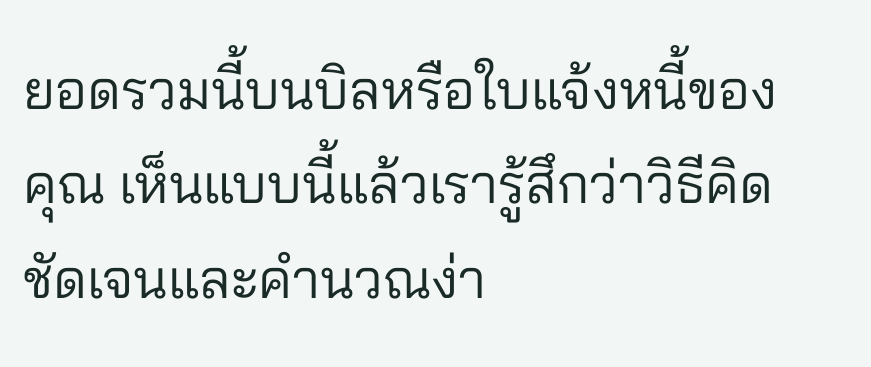ยอดรวมนี้บนบิลหรือใบแจ้งหนี้ของคุณ เห็นแบบนี้แล้วเรารู้สึกว่าวิธีคิดชัดเจนและคำนวณง่า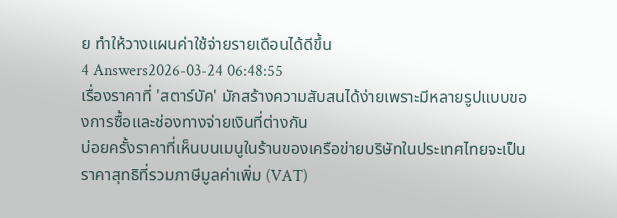ย ทำให้วางแผนค่าใช้จ่ายรายเดือนได้ดีขึ้น
4 Answers2026-03-24 06:48:55
เรื่องราคาที่ 'สตาร์บัค' มักสร้างความสับสนได้ง่ายเพราะมีหลายรูปแบบของการซื้อและช่องทางจ่ายเงินที่ต่างกัน
บ่อยครั้งราคาที่เห็นบนเมนูในร้านของเครือข่ายบริษัทในประเทศไทยจะเป็นราคาสุทธิที่รวมภาษีมูลค่าเพิ่ม (VAT)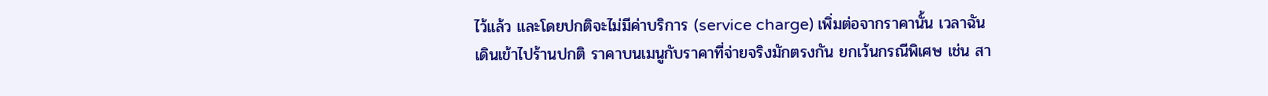ไว้แล้ว และโดยปกติจะไม่มีค่าบริการ (service charge) เพิ่มต่อจากราคานั้น เวลาฉันเดินเข้าไปร้านปกติ ราคาบนเมนูกับราคาที่จ่ายจริงมักตรงกัน ยกเว้นกรณีพิเศษ เช่น สา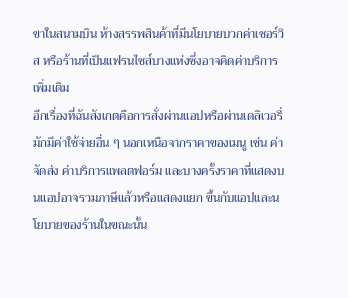ขาในสนามบิน ห้างสรรพสินค้าที่มีนโยบายบวกค่าเซอร์วิส หรือร้านที่เป็นแฟรนไชส์บางแห่งซึ่งอาจคิดค่าบริการเพิ่มเติม
อีกเรื่องที่ฉันสังเกตคือการสั่งผ่านแอปหรือผ่านเดลิเวอรี่มักมีค่าใช้จ่ายอื่น ๆ นอกเหนือจากราคาของเมนู เช่น ค่าจัดส่ง ค่าบริการแพลตฟอร์ม และบางครั้งราคาที่แสดงบนแอปอาจรวมภาษีแล้วหรือแสดงแยก ขึ้นกับแอปและนโยบายของร้านในขณะนั้น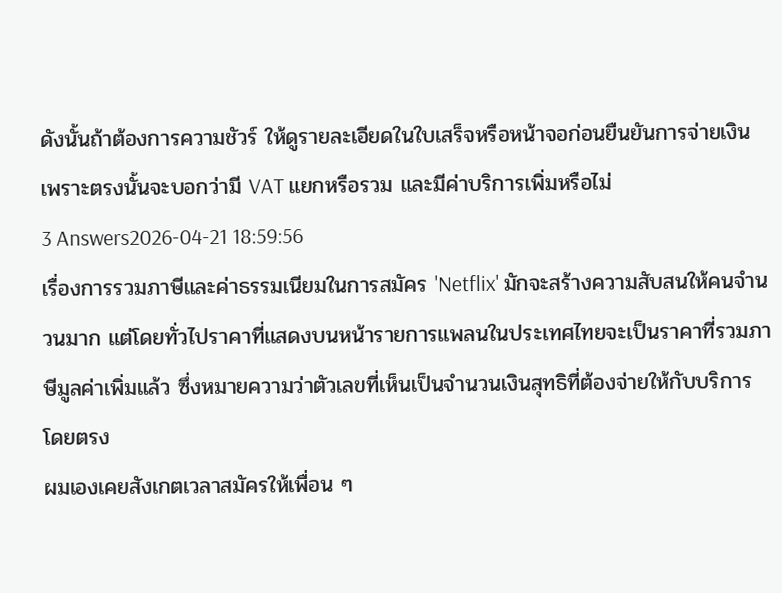ดังนั้นถ้าต้องการความชัวร์ ให้ดูรายละเอียดในใบเสร็จหรือหน้าจอก่อนยืนยันการจ่ายเงิน เพราะตรงนั้นจะบอกว่ามี VAT แยกหรือรวม และมีค่าบริการเพิ่มหรือไม่
3 Answers2026-04-21 18:59:56
เรื่องการรวมภาษีและค่าธรรมเนียมในการสมัคร 'Netflix' มักจะสร้างความสับสนให้คนจำนวนมาก แต่โดยทั่วไปราคาที่แสดงบนหน้ารายการแพลนในประเทศไทยจะเป็นราคาที่รวมภาษีมูลค่าเพิ่มแล้ว ซึ่งหมายความว่าตัวเลขที่เห็นเป็นจำนวนเงินสุทธิที่ต้องจ่ายให้กับบริการโดยตรง
ผมเองเคยสังเกตเวลาสมัครให้เพื่อน ๆ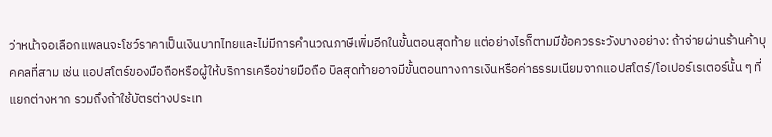ว่าหน้าจอเลือกแพลนจะโชว์ราคาเป็นเงินบาทไทยและไม่มีการคำนวณภาษีเพิ่มอีกในขั้นตอนสุดท้าย แต่อย่างไรก็ตามมีข้อควรระวังบางอย่าง: ถ้าจ่ายผ่านร้านค้าบุคคลที่สาม เช่น แอปสโตร์ของมือถือหรือผู้ให้บริการเครือข่ายมือถือ บิลสุดท้ายอาจมีขั้นตอนทางการเงินหรือค่าธรรมเนียมจากแอปสโตร์/โอเปอร์เรเตอร์นั้น ๆ ที่แยกต่างหาก รวมถึงถ้าใช้บัตรต่างประเท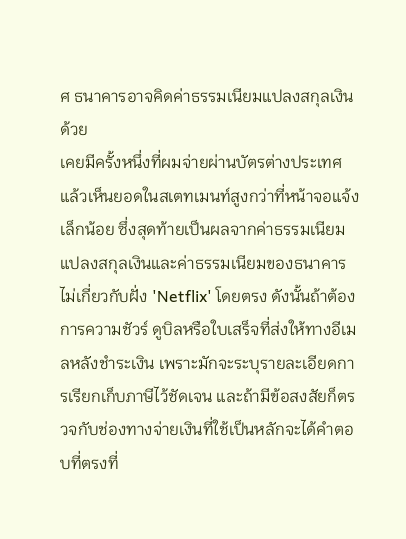ศ ธนาคารอาจคิดค่าธรรมเนียมแปลงสกุลเงินด้วย
เคยมีครั้งหนึ่งที่ผมจ่ายผ่านบัตรต่างประเทศแล้วเห็นยอดในสเตทเมนท์สูงกว่าที่หน้าจอแจ้งเล็กน้อย ซึ่งสุดท้ายเป็นผลจากค่าธรรมเนียมแปลงสกุลเงินและค่าธรรมเนียมของธนาคาร ไม่เกี่ยวกับฝั่ง 'Netflix' โดยตรง ดังนั้นถ้าต้องการความชัวร์ ดูบิลหรือใบเสร็จที่ส่งให้ทางอีเมลหลังชำระเงิน เพราะมักจะระบุรายละเอียดการเรียกเก็บภาษีไว้ชัดเจน และถ้ามีข้อสงสัยก็ตรวจกับช่องทางจ่ายเงินที่ใช้เป็นหลักจะได้คำตอบที่ตรงที่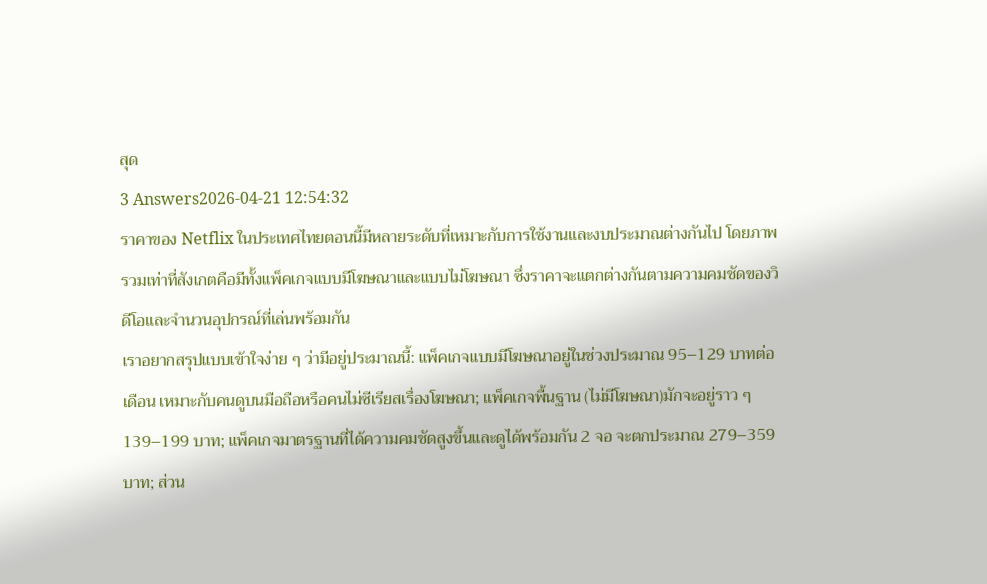สุด
3 Answers2026-04-21 12:54:32
ราคาของ Netflix ในประเทศไทยตอนนี้มีหลายระดับที่เหมาะกับการใช้งานและงบประมาณต่างกันไป โดยภาพรวมเท่าที่สังเกตคือมีทั้งแพ็คเกจแบบมีโฆษณาและแบบไม่โฆษณา ซึ่งราคาจะแตกต่างกันตามความคมชัดของวิดีโอและจำนวนอุปกรณ์ที่เล่นพร้อมกัน
เราอยากสรุปแบบเข้าใจง่าย ๆ ว่ามีอยู่ประมาณนี้: แพ็คเกจแบบมีโฆษณาอยู่ในช่วงประมาณ 95–129 บาทต่อเดือน เหมาะกับคนดูบนมือถือหรือคนไม่ซีเรียสเรื่องโฆษณา; แพ็คเกจพื้นฐาน (ไม่มีโฆษณา)มักจะอยู่ราว ๆ 139–199 บาท; แพ็คเกจมาตรฐานที่ได้ความคมชัดสูงขึ้นและดูได้พร้อมกัน 2 จอ จะตกประมาณ 279–359 บาท; ส่วน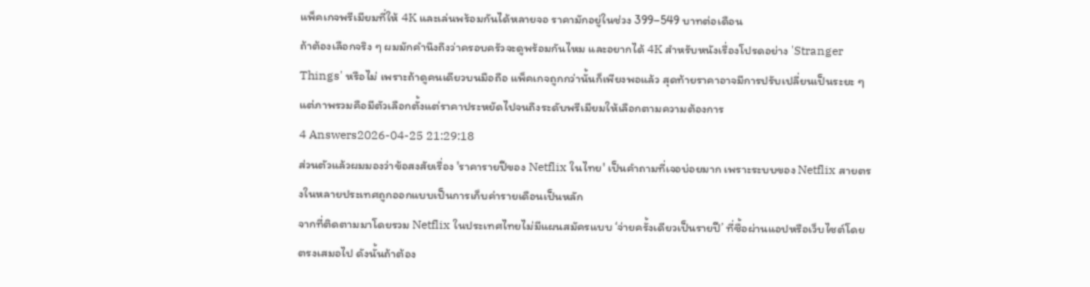แพ็คเกจพรีเมียมที่ให้ 4K และเล่นพร้อมกันได้หลายจอ ราคามักอยู่ในช่วง 399–549 บาทต่อเดือน
ถ้าต้องเลือกจริง ๆ ผมมักคำนึงถึงว่าครอบครัวจะดูพร้อมกันไหม และอยากได้ 4K สำหรับหนังเรื่องโปรดอย่าง 'Stranger Things' หรือไม่ เพราะถ้าดูคนเดียวบนมือถือ แพ็คเกจถูกกว่านั้นก็เพียงพอแล้ว สุดท้ายราคาอาจมีการปรับเปลี่ยนเป็นระยะ ๆ แต่ภาพรวมคือมีตัวเลือกตั้งแต่ราคาประหยัดไปจนถึงระดับพรีเมียมให้เลือกตามความต้องการ
4 Answers2026-04-25 21:29:18
ส่วนตัวแล้วผมมองว่าข้อสงสัยเรื่อง 'ราคารายปีของ Netflix ในไทย' เป็นคำถามที่เจอบ่อยมาก เพราะระบบของ Netflix สายตรงในหลายประเทศถูกออกแบบเป็นการเก็บค่ารายเดือนเป็นหลัก
จากที่ติดตามมาโดยรวม Netflix ในประเทศไทยไม่มีแผนสมัครแบบ ‘จ่ายครั้งเดียวเป็นรายปี’ ที่ซื้อผ่านแอปหรือเว็บไซต์โดยตรงเสมอไป ดังนั้นถ้าต้อง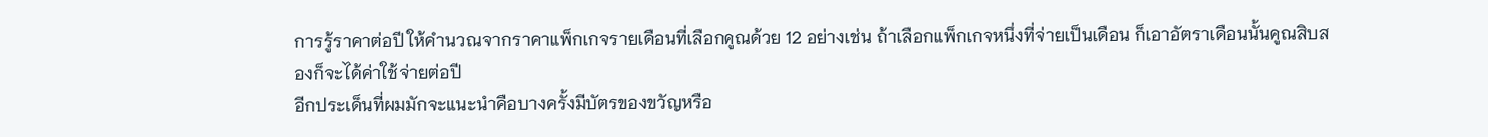การรู้ราคาต่อปี ให้คำนวณจากราคาแพ็กเกจรายเดือนที่เลือกคูณด้วย 12 อย่างเช่น ถ้าเลือกแพ็กเกจหนึ่งที่จ่ายเป็นเดือน ก็เอาอัตราเดือนนั้นคูณสิบสองก็จะได้ค่าใช้จ่ายต่อปี
อีกประเด็นที่ผมมักจะแนะนำคือบางครั้งมีบัตรของขวัญหรือ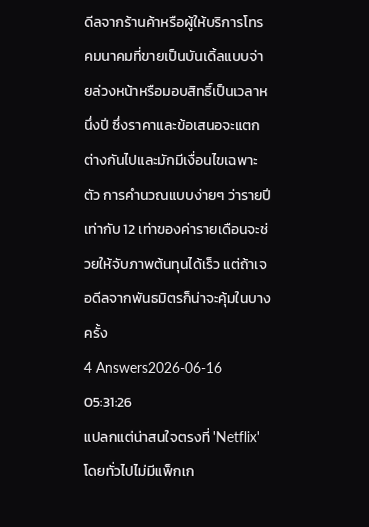ดีลจากร้านค้าหรือผู้ให้บริการโทรคมนาคมที่ขายเป็นบันเดิ้ลแบบจ่ายล่วงหน้าหรือมอบสิทธิ์เป็นเวลาหนึ่งปี ซึ่งราคาและข้อเสนอจะแตกต่างกันไปและมักมีเงื่อนไขเฉพาะตัว การคำนวณแบบง่ายๆ ว่ารายปีเท่ากับ 12 เท่าของค่ารายเดือนจะช่วยให้จับภาพต้นทุนได้เร็ว แต่ถ้าเจอดีลจากพันธมิตรก็น่าจะคุ้มในบางครั้ง
4 Answers2026-06-16 05:31:26
แปลกแต่น่าสนใจตรงที่ 'Netflix' โดยทั่วไปไม่มีแพ็กเก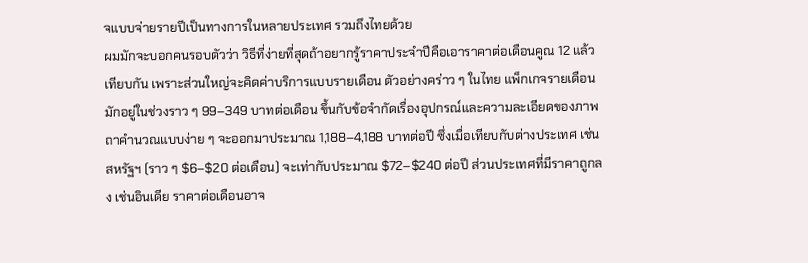จแบบจ่ายรายปีเป็นทางการในหลายประเทศ รวมถึงไทยด้วย
ผมมักจะบอกคนรอบตัวว่า วิธีที่ง่ายที่สุดถ้าอยากรู้ราคาประจำปีคือเอาราคาต่อเดือนคูณ 12 แล้วเทียบกัน เพราะส่วนใหญ่จะคิดค่าบริการแบบรายเดือน ตัวอย่างคร่าว ๆ ในไทย แพ็กเกจรายเดือนมักอยู่ในช่วงราว ๆ 99–349 บาทต่อเดือน ขึ้นกับข้อจำกัดเรื่องอุปกรณ์และความละเอียดของภาพ ถาคำนวณแบบง่าย ๆ จะออกมาประมาณ 1,188–4,188 บาทต่อปี ซึ่งเมื่อเทียบกับต่างประเทศ เช่นสหรัฐฯ (ราว ๆ $6–$20 ต่อเดือน) จะเท่ากับประมาณ $72–$240 ต่อปี ส่วนประเทศที่มีราคาถูกลง เช่นอินเดีย ราคาต่อเดือนอาจ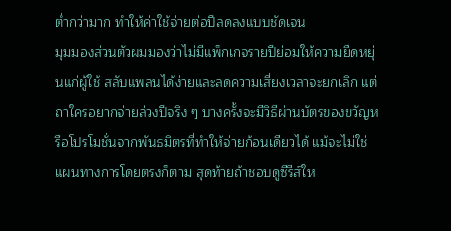ต่ำกว่ามาก ทำให้ค่าใช้จ่ายต่อปีลดลงแบบชัดเจน
มุมมองส่วนตัวผมมองว่าไม่มีแพ็กเกจรายปีย่อมให้ความยืดหยุ่นแก่ผู้ใช้ สลับแพลนได้ง่ายและลดความเสี่ยงเวลาจะยกเลิก แต่ถาใครอยากจ่ายล่วงปีจริง ๆ บางครั้งจะมีวิธีผ่านบัตรของขวัญหรือโปรโมชั่นจากพันธมิตรที่ทำให้จ่ายก้อนเดียวได้ แม้จะไม่ใช่แผนทางการโดยตรงก็ตาม สุดท้ายถ้าชอบดูซีรีส์ให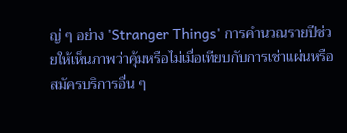ญ่ ๆ อย่าง 'Stranger Things' การคำนวณรายปีช่วยให้เห็นภาพว่าคุ้มหรือไม่เมื่อเทียบกับการเช่าแผ่นหรือสมัครบริการอื่น ๆ